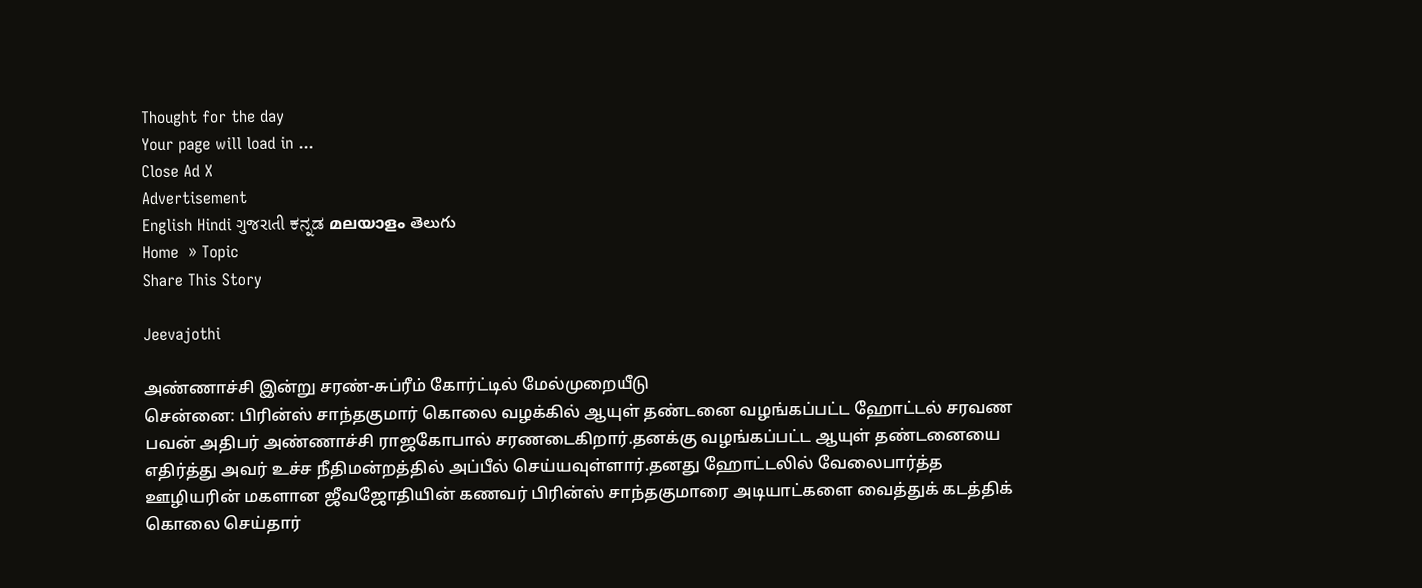Thought for the day
Your page will load in ...
Close Ad X
Advertisement
English Hindi ગુજરાતી ಕನ್ನಡ മലയാളം తెలుగు
Home  » Topic
Share This Story

Jeevajothi

அண்ணாச்சி இன்று சரண்-சுப்ரீம் கோர்ட்டில் மேல்முறையீடு
சென்னை: பிரின்ஸ் சாந்தகுமார் கொலை வழக்கில் ஆயுள் தண்டனை வழங்கப்பட்ட ஹோட்டல் சரவண பவன் அதிபர் அண்ணாச்சி ராஜகோபால் சரணடைகிறார்.தனக்கு வழங்கப்பட்ட ஆயுள் தண்டனையை எதிர்த்து அவர் உச்ச நீதிமன்றத்தில் அப்பீல் செய்யவுள்ளார்.தனது ஹோட்டலில் வேலைபார்த்த ஊழியரின் மகளான ஜீவஜோதியின் கணவர் பிரின்ஸ் சாந்தகுமாரை அடியாட்களை வைத்துக் கடத்திக் கொலை செய்தார்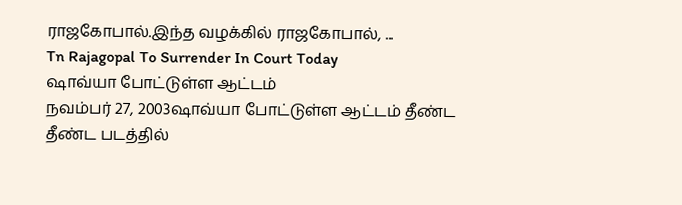ராஜகோபால்.இந்த வழக்கில் ராஜகோபால், ...
Tn Rajagopal To Surrender In Court Today
ஷாவ்யா போட்டுள்ள ஆட்டம்
நவம்பர் 27, 2003ஷாவ்யா போட்டுள்ள ஆட்டம் தீண்ட தீண்ட படத்தில்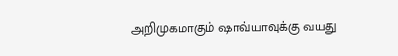அறிமுகமாகும் ஷாவ்யாவுக்கு வயது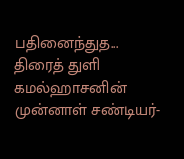பதினைந்துத...
திரைத் துளி
கமல்ஹாசனின் முன்னாள் சண்டியர்-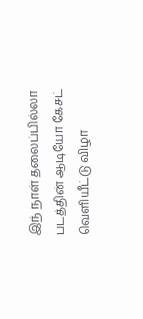இந் நாள் தலைப்பில்லா படத்தின் ஆடியோ கேசட் வெளியீட்டு விழா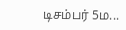டிசம்பர் 5ம...